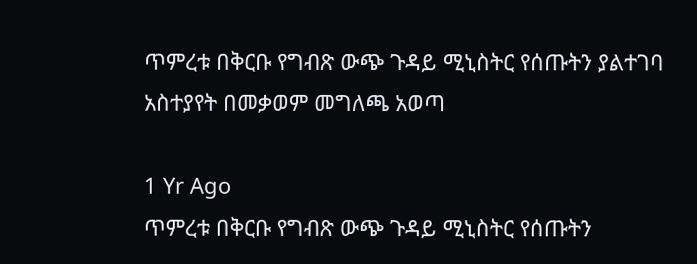ጥምረቱ በቅርቡ የግብጽ ውጭ ጉዳይ ሚኒስትር የሰጡትን ያልተገባ አስተያየት በመቃወም መግለጫ አወጣ

1 Yr Ago
ጥምረቱ በቅርቡ የግብጽ ውጭ ጉዳይ ሚኒስትር የሰጡትን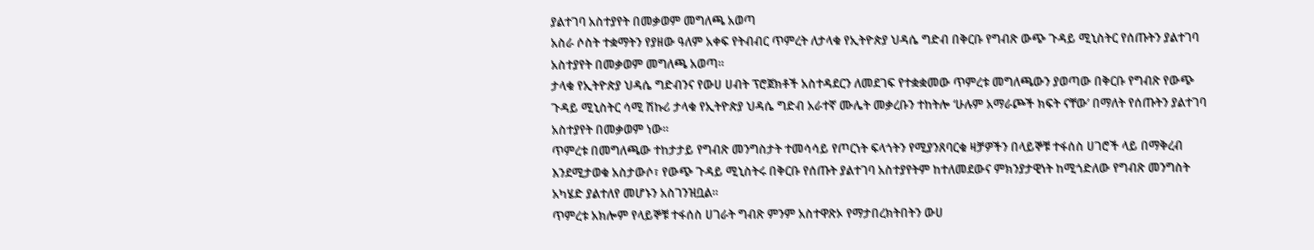ያልተገባ አስተያየት በመቃወም መግለጫ አወጣ
አስራ ሶስት ተቋማትን የያዘው ዓለም አቀፍ የትብብር ጥምረት ለታላቁ የኢትዮጵያ ህዳሴ ግድብ በቅርቡ የግብጽ ውጭ ጉዳይ ሚኒስትር የሰጡትን ያልተገባ አስተያየት በመቃወም መግለጫ አወጣ።
ታላቁ የኢትዮጵያ ህዳሴ ግድብንና የውሀ ሀብት ፕሮጀክቶች አስተዳደርን ለመደገፍ የተቋቋመው ጥምረቱ መግለጫውን ያወጣው በቅርቡ የግብጽ የውጭ ጉዳይ ሚኒስትር ሳሚ ሽኩሪ ታላቁ የኢትዮጵያ ህዳሴ ግድብ አራተኛ ሙሌት መቃረቡን ተከትሎ ‘ሁሉም አማራጮች ክፍት ናቸው’ በማለት የሰጡትን ያልተገባ አስተያየት በመቃወም ነው።
ጥምረቱ በመግለጫው ተከታታይ የግብጽ መንግስታት ተመሳሳይ የጦርነት ፍላጎትን የሚያንጸባርቁ ዛቻዎችን በላይኞቹ ተፋሰስ ሀገሮች ላይ በማቅረብ እንደሚታወቁ አስታውሶ፣ የውጭ ጉዳይ ሚኒስትሩ በቅርቡ የሰጡት ያልተገባ አስተያየትም ከተለመደውና ምክንያታዊነት ከሚጎድለው የግብጽ መንግስት አካሄድ ያልተለየ መሆኑን አስገንዝቧል።
ጥምረቱ አክሎም የላይኞቹ ተፋሰስ ሀገራት ግብጽ ምንም አስተዋጽኦ የማታበረክትበትን ውሀ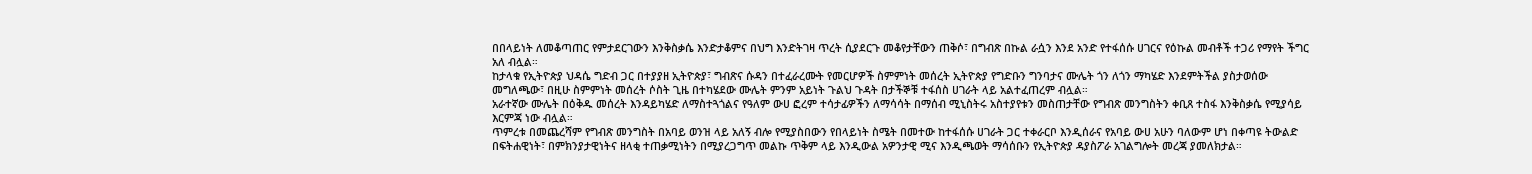በበላይነት ለመቆጣጠር የምታደርገውን እንቅስቃሴ እንድታቆምና በህግ እንድትገዛ ጥረት ሲያደርጉ መቆየታቸውን ጠቅሶ፣ በግብጽ በኩል ራሷን እንደ አንድ የተፋሰሱ ሀገርና የዕኩል መብቶች ተጋሪ የማየት ችግር አለ ብሏል።
ከታላቁ የኢትዮጵያ ህዳሴ ግድብ ጋር በተያያዘ ኢትዮጵያ፣ ግብጽና ሱዳን በተፈራረሙት የመርሆዎች ስምምነት መሰረት ኢትዮጵያ የግድቡን ግንባታና ሙሌት ጎን ለጎን ማካሄድ እንደምትችል ያስታወሰው መግለጫው፣ በዚሁ ስምምነት መሰረት ሶስት ጊዜ በተካሄደው ሙሌት ምንም አይነት ጉልህ ጉዳት በታችኞቹ ተፋሰስ ሀገራት ላይ አልተፈጠረም ብሏል።
አራተኛው ሙሌት በዕቅዱ መሰረት እንዳይካሄድ ለማስተጓጎልና የዓለም ውሀ ፎረም ተሳታፊዎችን ለማሳሳት በማሰብ ሚኒስትሩ አስተያየቱን መስጠታቸው የግብጽ መንግስትን ቀቢጸ ተስፋ እንቅስቃሴ የሚያሳይ እርምጃ ነው ብሏል።
ጥምረቱ በመጨረሻም የግብጽ መንግስት በአባይ ወንዝ ላይ አለኝ ብሎ የሚያስበውን የበላይነት ስሜት በመተው ከተፋሰሱ ሀገራት ጋር ተቀራርቦ እንዲሰራና የአባይ ውሀ አሁን ባለውም ሆነ በቀጣዩ ትውልድ በፍትሐዊነት፣ በምክንያታዊነትና ዘላቂ ተጠቃሚነትን በሚያረጋግጥ መልኩ ጥቅም ላይ እንዲውል አዎንታዊ ሚና እንዲጫወት ማሳሰቡን የኢትዮጵያ ዳያስፖራ አገልግሎት መረጃ ያመለክታል።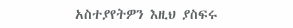አስተያየትዎን እዚህ ያስፍሩ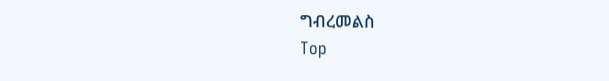ግብረመልስ
Top